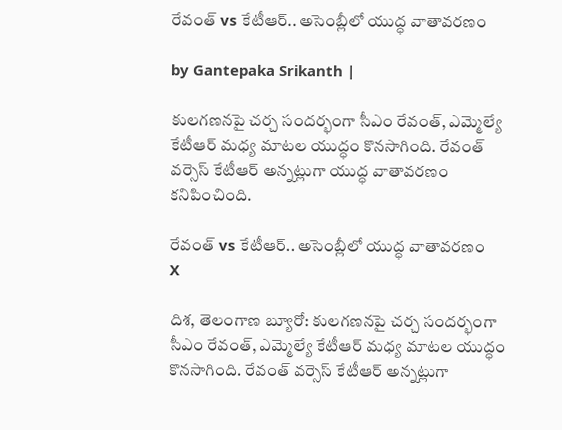రేవంత్ vs కేటీఆర్.. అసెంబ్లీలో యుద్ధ వాతావరణం

by Gantepaka Srikanth |

కులగణనపై చర్చ సందర్భంగా సీఎం రేవంత్, ఎమ్మెల్యే కేటీఆర్ మధ్య మాటల యుద్ధం కొనసాగింది. రేవంత్ వర్సెస్ కేటీఆర్ అన్నట్లుగా యుద్ధ వాతావరణం కనిపించింది.

రేవంత్ vs కేటీఆర్.. అసెంబ్లీలో యుద్ధ వాతావరణం
X

దిశ, తెలంగాణ బ్యూరో: కులగణనపై చర్చ సందర్భంగా సీఎం రేవంత్, ఎమ్మెల్యే కేటీఆర్ మధ్య మాటల యుద్ధం కొనసాగింది. రేవంత్ వర్సెస్ కేటీఆర్ అన్నట్లుగా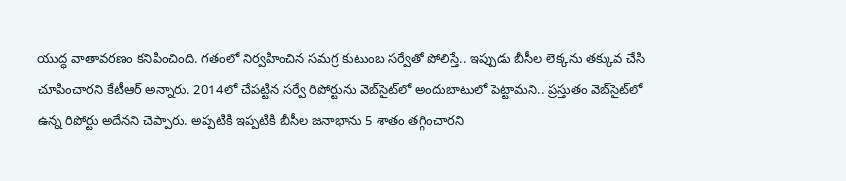యుద్ధ వాతావరణం కనిపించింది. గతంలో నిర్వహించిన సమగ్ర కుటుంబ సర్వేతో పోలిస్తే.. ఇప్పుడు బీసీల లెక్కను తక్కువ చేసి చూపించారని కేటీఆర్ అన్నారు. 2014లో చేపట్టిన సర్వే రిపోర్టును వెబ్‌సైట్‌లో అందుబాటులో పెట్టామని.. ప్రస్తుతం వెబ్‌సైట్‌లో ఉన్న రిపోర్టు అదేనని చెప్పారు. అప్పటికి ఇప్పటికి బీసీల జనాభాను 5 శాతం తగ్గించారని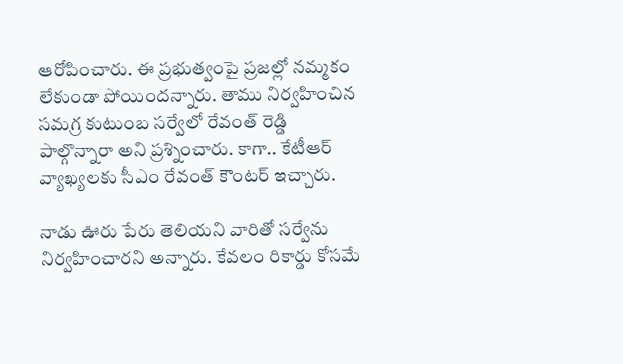ఆరోపించారు. ఈ ప్రభుత్వంపై ప్రజల్లో నమ్మకం లేకుండా పోయిందన్నారు. తాము నిర్వహించిన సమగ్ర కుటుంబ సర్వేలో రేవంత్ రెడ్డి పాల్గొన్నారా అని ప్రశ్నించారు. కాగా.. కేటీఆర్ వ్యాఖ్యలకు సీఎం రేవంత్ కౌంటర్ ఇచ్చారు.

నాడు ఊరు పేరు తెలియని వారితో సర్వేను నిర్వహించారని అన్నారు. కేవలం రికార్డు కోసమే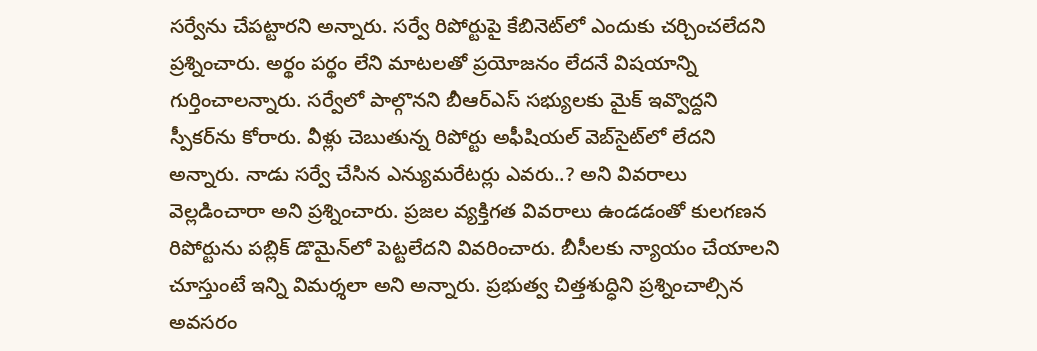సర్వేను చేపట్టారని అన్నారు. సర్వే రిపోర్టుపై కేబినెట్‌లో ఎందుకు చర్చించలేదని ప్రశ్నించారు. అర్థం పర్థం లేని మాటలతో ప్రయోజనం లేదనే విషయాన్ని గుర్తించాలన్నారు. సర్వేలో పాల్గొనని బీఆర్ఎస్ సభ్యులకు మైక్ ఇవ్వొద్దని స్పీకర్‌ను కోరారు. వీళ్లు చెబుతున్న రిపోర్టు అఫీషియల్ వెబ్‌సైట్‌లో లేదని అన్నారు. నాడు సర్వే చేసిన ఎన్యుమరేటర్లు ఎవరు..? అని వివరాలు వెల్లడించారా అని ప్రశ్నించారు. ప్రజల వ్యక్తిగత వివరాలు ఉండడంతో కులగణన రిపోర్టును పబ్లిక్ డొమైన్‌లో పెట్టలేదని వివరించారు. బీసీలకు న్యాయం చేయాలని చూస్తుంటే ఇన్ని విమర్శలా అని అన్నారు. ప్రభుత్వ చిత్తశుద్ధిని ప్రశ్నించాల్సిన అవసరం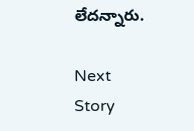లేదన్నారు.

Next Story